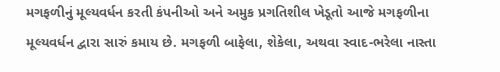મગફળીનું મૂલ્યવર્ધન કરતી કંપનીઓ અને અમુક પ્રગતિશીલ ખેડૂતો આજે મગફળીના મૂલ્યવર્ધન દ્વારા સારું કમાય છે. મગફળી બાફેલા, શેકેલા, અથવા સ્વાદ-ભરેલા નાસ્તા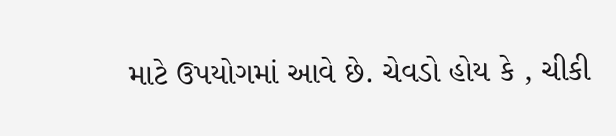માટે ઉપયોગમાં આવે છે. ચેવડો હોય કે , ચીકી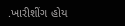.ખારીશીંગ હોય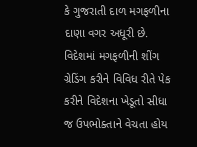કે ગુજરાતી દાળ મગફળીના દાણા વગર અધૂરી છે. વિદેશમાં મગફળીની શીંગ ગ્રેડિંગ કરીને વિવિધ રીતે પેક કરીને વિદેશના ખેડૂતો સીધા જ ઉપભોક્તાને વેચતા હોય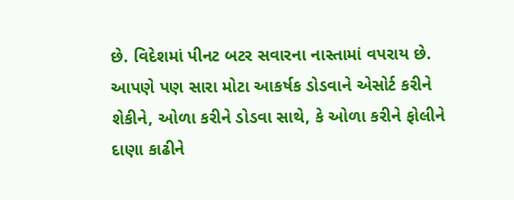છે. વિદેશમાં પીનટ બટર સવારના નાસ્તામાં વપરાય છે. આપણે પણ સારા મોટા આકર્ષક ડોડવાને એસોર્ટ કરીને શેકીને, ઓળા કરીને ડોડવા સાથે, કે ઓળા કરીને ફોલીને દાણા કાઢીને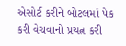એસોર્ટ કરીને બોટલમાં પેક કરી વેચવાનો પ્રયત્ન કરી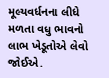મૂલ્યવર્ધનના લીધે મળતા વધુ ભાવનો લાભ ખેડૂતોએ લેવો જોઈએ.